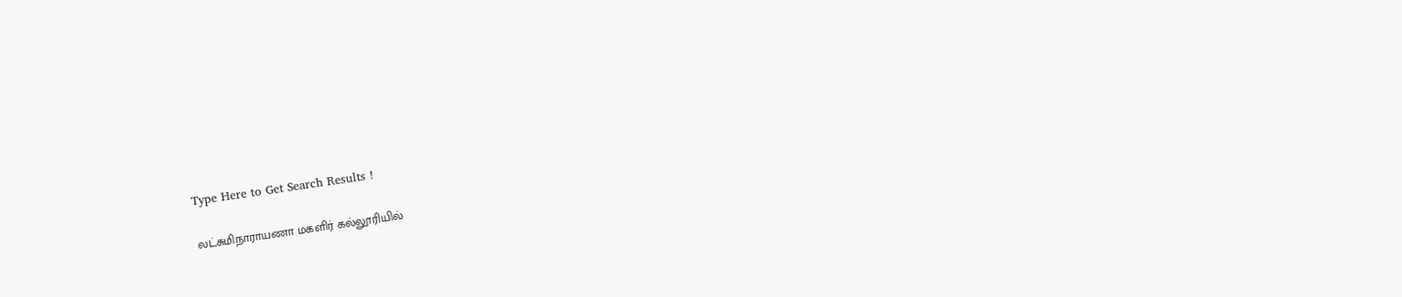Type Here to Get Search Results !

லட்சுமிநாராயணா மகளிர் கல்லூரியில்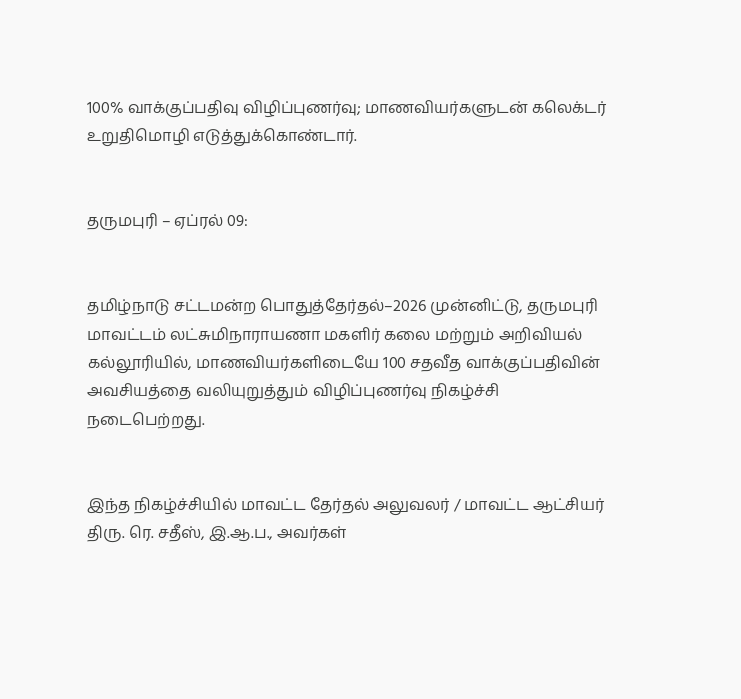100% வாக்குப்பதிவு விழிப்புணர்வு; மாணவியர்களுடன் கலெக்டர் உறுதிமொழி எடுத்துக்கொண்டார்.


தருமபுரி – ஏப்ரல் 09:


தமிழ்நாடு சட்டமன்ற பொதுத்தேர்தல்–2026 முன்னிட்டு, தருமபுரி மாவட்டம் லட்சுமிநாராயணா மகளிர் கலை மற்றும் அறிவியல் கல்லூரியில், மாணவியர்களிடையே 100 சதவீத வாக்குப்பதிவின் அவசியத்தை வலியுறுத்தும் விழிப்புணர்வு நிகழ்ச்சி நடைபெற்றது.


இந்த நிகழ்ச்சியில் மாவட்ட தேர்தல் அலுவலர் / மாவட்ட ஆட்சியர் திரு. ரெ. சதீஸ், இ.ஆ.ப., அவர்கள்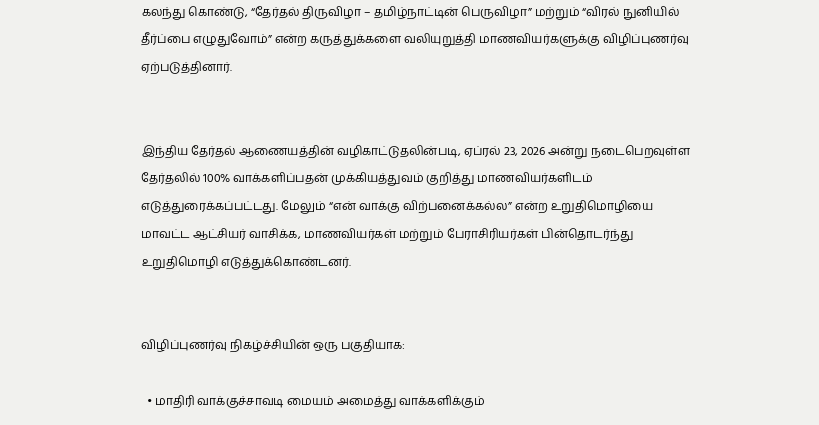கலந்து கொண்டு, “தேர்தல் திருவிழா – தமிழ்நாட்டின் பெருவிழா” மற்றும் “விரல் நுனியில் தீர்ப்பை எழுதுவோம்” என்ற கருத்துக்களை வலியுறுத்தி மாணவியர்களுக்கு விழிப்புணர்வு ஏற்படுத்தினார்.


இந்திய தேர்தல் ஆணையத்தின் வழிகாட்டுதலின்படி, ஏப்ரல் 23, 2026 அன்று நடைபெறவுள்ள தேர்தலில் 100% வாக்களிப்பதன் முக்கியத்துவம் குறித்து மாணவியர்களிடம் எடுத்துரைக்கப்பட்டது. மேலும் “என் வாக்கு விற்பனைக்கல்ல” என்ற உறுதிமொழியை மாவட்ட ஆட்சியர் வாசிக்க, மாணவியர்கள் மற்றும் பேராசிரியர்கள் பின்தொடர்ந்து உறுதிமொழி எடுத்துக்கொண்டனர்.


விழிப்புணர்வு நிகழ்ச்சியின் ஒரு பகுதியாக:

  • மாதிரி வாக்குச்சாவடி மையம் அமைத்து வாக்களிக்கும்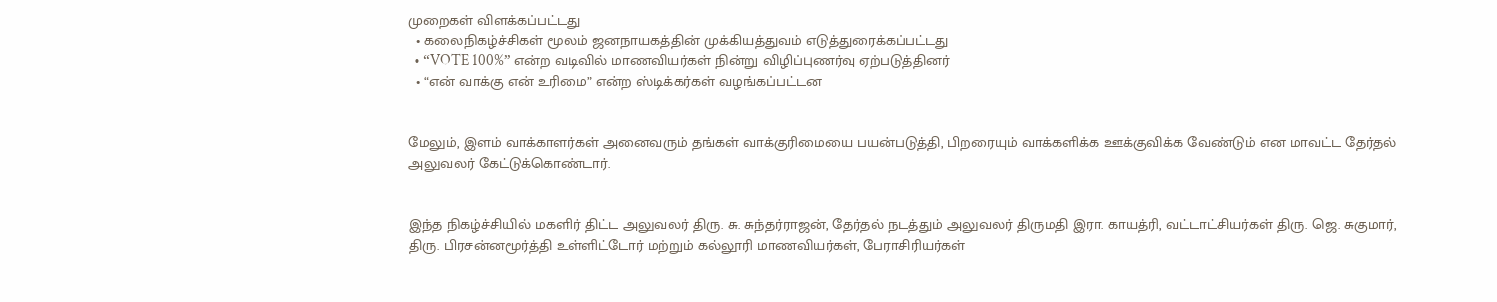முறைகள் விளக்கப்பட்டது
  • கலைநிகழ்ச்சிகள் மூலம் ஜனநாயகத்தின் முக்கியத்துவம் எடுத்துரைக்கப்பட்டது
  • “VOTE 100%” என்ற வடிவில் மாணவியர்கள் நின்று விழிப்புணர்வு ஏற்படுத்தினர்
  • “என் வாக்கு என் உரிமை” என்ற ஸ்டிக்கர்கள் வழங்கப்பட்டன


மேலும், இளம் வாக்காளர்கள் அனைவரும் தங்கள் வாக்குரிமையை பயன்படுத்தி, பிறரையும் வாக்களிக்க ஊக்குவிக்க வேண்டும் என மாவட்ட தேர்தல் அலுவலர் கேட்டுக்கொண்டார்.


இந்த நிகழ்ச்சியில் மகளிர் திட்ட அலுவலர் திரு. சு. சுந்தர்ராஜன், தேர்தல் நடத்தும் அலுவலர் திருமதி இரா. காயத்ரி, வட்டாட்சியர்கள் திரு. ஜெ. சுகுமார், திரு. பிரசன்னமூர்த்தி உள்ளிட்டோர் மற்றும் கல்லூரி மாணவியர்கள், பேராசிரியர்கள்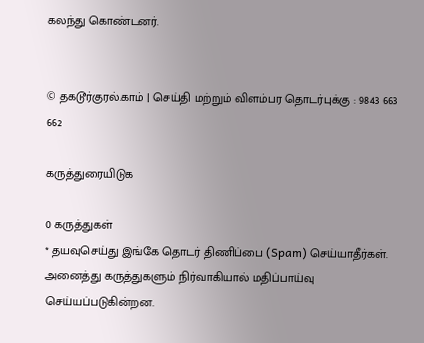கலந்து கொண்டனர்.


© தகடூர்குரல்.காம் | செய்தி மற்றும் விளம்பர தொடர்புக்கு : 9843 663 662

கருத்துரையிடுக

0 கருத்துகள்
* தயவுசெய்து இங்கே தொடர் திணிப்பை (Spam) செய்யாதீர்கள். அனைத்து கருத்துகளும் நிர்வாகியால் மதிப்பாய்வு செய்யப்படுகின்றன.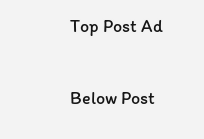Top Post Ad

Below Post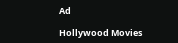Ad

Hollywood Movies